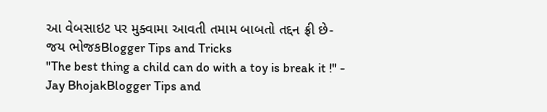આ વેબસાઇટ પર મુક્વામા આવતી તમામ બાબતો તદ્દન ફ્રી છે-જય ભોજકBlogger Tips and Tricks
"The best thing a child can do with a toy is break it !" - Jay BhojakBlogger Tips and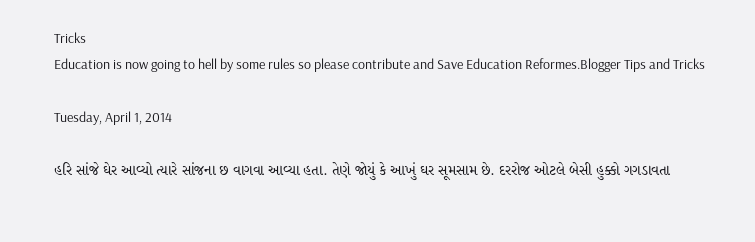Tricks
Education is now going to hell by some rules so please contribute and Save Education Reformes.Blogger Tips and Tricks

Tuesday, April 1, 2014

હરિ સાંજે ઘેર આવ્યો ત્યારે સાંજના છ વાગવા આવ્યા હતા. તેણે જોયું કે આખું ઘર સૂમસામ છે. દરરોજ ઓટલે બેસી હુક્કો ગગડાવતા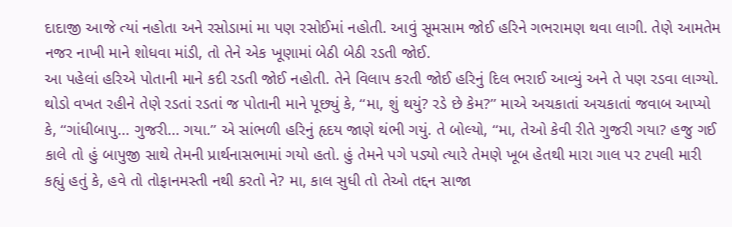દાદાજી આજે ત્યાં નહોતા અને રસોડામાં મા પણ રસોઈમાં નહોતી. આવું સૂમસામ જોઈ હરિને ગભરામણ થવા લાગી. તેણે આમતેમ નજર નાખી માને શોધવા માંડી, તો તેને એક ખૂણામાં બેઠી બેઠી રડતી જોઈ.
આ પહેલાં હરિએ પોતાની માને કદી રડતી જોઈ નહોતી. તેને વિલાપ કરતી જોઈ હરિનું દિલ ભરાઈ આવ્યું અને તે પણ રડવા લાગ્યો. થોડો વખત રહીને તેણે રડતાં રડતાં જ પોતાની માને પૂછ્યું કે, ‘‘મા, શું થયું? રડે છે કેમ?’’ માએ અચકાતાં અચકાતાં જવાબ આપ્યો કે, ‘‘ગાંધીબાપુ... ગુજરી... ગયા.’’ એ સાંભળી હરિનું હૃદય જાણે થંભી ગયું. તે બોલ્યો, ‘‘મા, તેઓ કેવી રીતે ગુજરી ગયા? હજુ ગઈ કાલે તો હું બાપુજી સાથે તેમની પ્રાર્થનાસભામાં ગયો હતો. હું તેમને પગે પડ્યો ત્યારે તેમણે ખૂબ હેતથી મારા ગાલ પર ટપલી મારી કહ્યું હતું કે, હવે તો તોફાનમસ્તી નથી કરતો ને? મા, કાલ સુધી તો તેઓ તદ્દન સાજા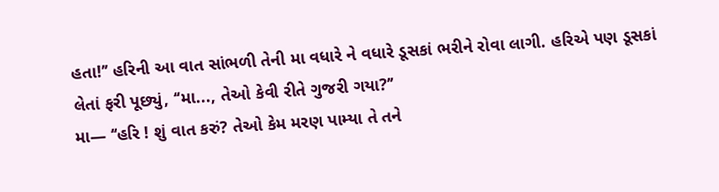હતા!’’ હરિની આ વાત સાંભળી તેની મા વધારે ને વધારે ડૂસકાં ભરીને રોવા લાગી. હરિએ પણ ડૂસકાં લેતાં ફરી પૂછ્યું, ‘‘મા..., તેઓ કેવી રીતે ગુજરી ગયા?’’
મા— ‘‘હરિ ! શું વાત કરું? તેઓ કેમ મરણ પામ્યા તે તને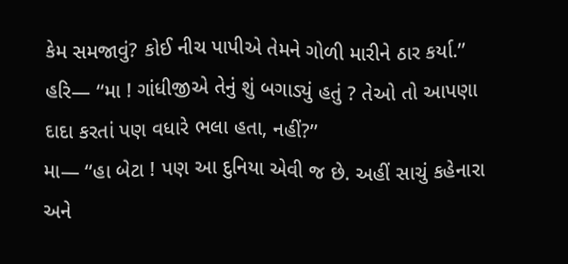કેમ સમજાવું? કોઈ નીચ પાપીએ તેમને ગોળી મારીને ઠાર કર્યા.’’
હરિ— ‘‘મા ! ગાંધીજીએ તેનું શું બગાડ્યું હતું ? તેઓ તો આપણા દાદા કરતાં પણ વધારે ભલા હતા, નહીં?’’
મા— ‘‘હા બેટા ! પણ આ દુનિયા એવી જ છે. અહીં સાચું કહેનારા અને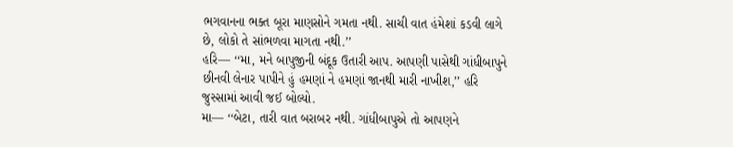ભગવાનના ભક્ત બૂરા માણસોને ગમતા નથી. સાચી વાત હંમેશાં કડવી લાગે છે, લોકો તે સાંભળવા માગતા નથી.’’
હરિ— ‘‘મા, મને બાપુજીની બંદૂક ઉતારી આપ. આપણી પાસેથી ગાંધીબાપુને છીનવી લેનાર પાપીને હું હમણાં ને હમણાં જાનથી મારી નાખીશ,’’ હરિ જુસ્સામાં આવી જઈ બોલ્યો.
મા— ‘‘બેટા, તારી વાત બરાબર નથી. ગાંધીબાપુએ તો આપણને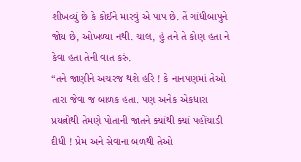શીખવ્યું છે કે કોઈને મારવું એ પાપ છે. તેં ગાંધીબાપુને જોય છે, ઓખળ્યા નથી. ચાલ, હું તને તે કોણ હતા ને કેવા હતા તેની વાત કરું.
‘‘તને જાણીને અચરજ થશે હરિ ! કે નાનપણમાં તેઓ તારા જેવા જ બાળક હતા. પણ અનેક એકધારા પ્રયત્નોથી તેમણે પોતાની જાતને ક્યાંથી ક્યાં પહોંચાડી દીધી ! પ્રેમ અને સેવાના બળથી તેઓ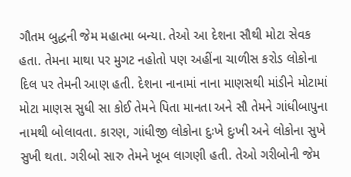ગૌતમ બુદ્ધની જેમ મહાત્મા બન્યા. તેઓ આ દેશના સૌથી મોટા સેવક હતા. તેમના માથા પર મુગટ નહોતો પણ અહીંના ચાળીસ કરોડ લોકોના દિલ પર તેમની આણ હતી. દેશના નાનામાં નાના માણસથી માંડીને મોટામાં મોટા માણસ સુધી સા કોઈ તેમને પિતા માનતા અને સૌ તેમને ગાંધીબાપુના નામથી બોલાવતા. કારણ, ગાંધીજી લોકોના દુઃખે દુઃખી અને લોકોના સુખે સુખી થતા. ગરીબો સારુ તેમને ખૂબ લાગણી હતી. તેઓ ગરીબોની જેમ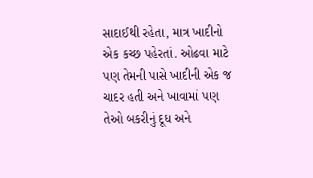સાદાઈથી રહેતા, માત્ર ખાદીનો એક કચ્છ પહેરતાં. ઓઢવા માટે પણ તેમની પાસે ખાદીની એક જ ચાદર હતી અને ખાવામાં પણ તેઓ બકરીનું દૂધ અને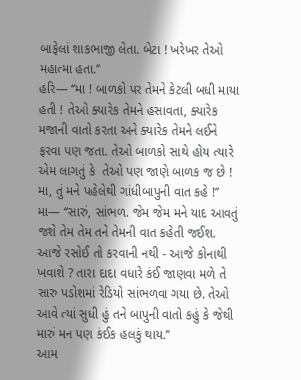બાફેલાં શાકભાજી લેતા. બેટા ! ખરેખર તેઓ મહાત્મા હતા.’’
હરિ— ‘‘મા ! બાળકો પર તેમને કેટલી બધી માયા હતી ! તેઓ ક્યારેક તેમને હસાવતા, ક્યારેક મજાની વાતો કરતા અને ક્યારેક તેમને લઈને ફરવા પણ જતા. તેઓ બાળકો સાથે હોય ત્યારે એમ લાગતું કે  તેઓ પણ જાણે બાળક જ છે ! મા, તું મને પહેલેથી ગાંધીબાપુની વાત કહે !’’
મા— ‘‘સારું, સાંભળ. જેમ જેમ મને યાદ આવતું જશે તેમ તેમ તને તેમની વાત કહેતી જઈશ. આજે રસોઈ તો કરવાની નથી - આજે કોનાથી ખવાશે ? તારા દાદા વધારે કંઈ જાણવા મળે તે સારુ પડોશમાં રેડિયો સાંભળવા ગયા છે. તેઓ આવે ત્યાં સુધી હું તને બાપુની વાતો કહું કે જેથી મારું મન પણ કંઈક હલકું થાય.’’
આમ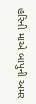હરિની માએ બાપુની અમર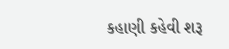કહાણી કહેવી શરૂ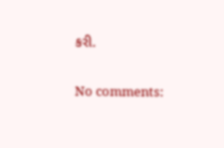કરી.

No comments: